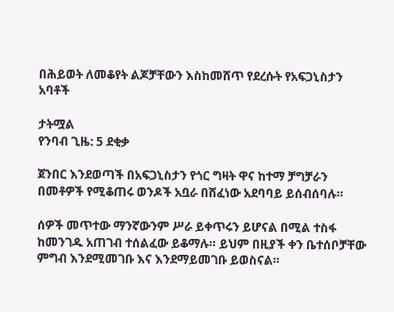በሕይወት ለመቆየት ልጆቻቸውን እስከመሸጥ የደረሱት የአፍጋኒስታን አባቶች

ታትሟል
የንባብ ጊዜ: 5 ደቂቃ

ጀንበር እንደወጣች በአፍጋኒስታን የጎር ግዛት ዋና ከተማ ቻግቻራን በመቶዎች የሚቆጠሩ ወንዶች አቧራ በሸፈነው አደባባይ ይሰብሰባሉ።

ሰዎች መጥተው ማንኛውንም ሥራ ይቀጥሩን ይሆናል በሚል ተስፋ ከመንገዱ አጠገብ ተሰልፈው ይቆማሉ። ይህም በዚያች ቀን ቤተሰቦቻቸው ምግብ እንደሚመገቡ እና እንደማይመገቡ ይወስናል።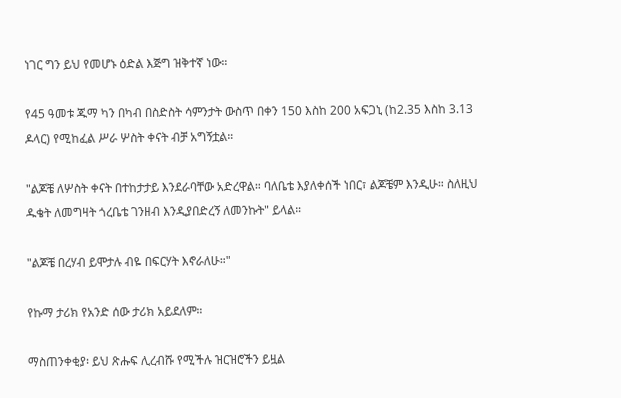ነገር ግን ይህ የመሆኑ ዕድል እጅግ ዝቅተኛ ነው።

የ45 ዓመቱ ጁማ ካን በካብ በስድስት ሳምንታት ውስጥ በቀን 150 እስከ 200 አፍጋኒ (ከ2.35 እስከ 3.13 ዶላር) የሚከፈል ሥራ ሦስት ቀናት ብቻ አግኝቷል።

"ልጆቼ ለሦስት ቀናት በተከታታይ እንደራባቸው አድረዋል። ባለቤቴ እያለቀሰች ነበር፣ ልጆቼም እንዲሁ። ስለዚህ ዱቄት ለመግዛት ጎረቤቴ ገንዘብ እንዲያበድረኝ ለመንኩት" ይላል።

"ልጆቼ በረሃብ ይሞታሉ ብዬ በፍርሃት እኖራለሁ።"

የኩማ ታሪክ የአንድ ሰው ታሪክ አይደለም።

ማስጠንቀቂያ፡ ይህ ጽሑፍ ሊረብሹ የሚችሉ ዝርዝሮችን ይዟል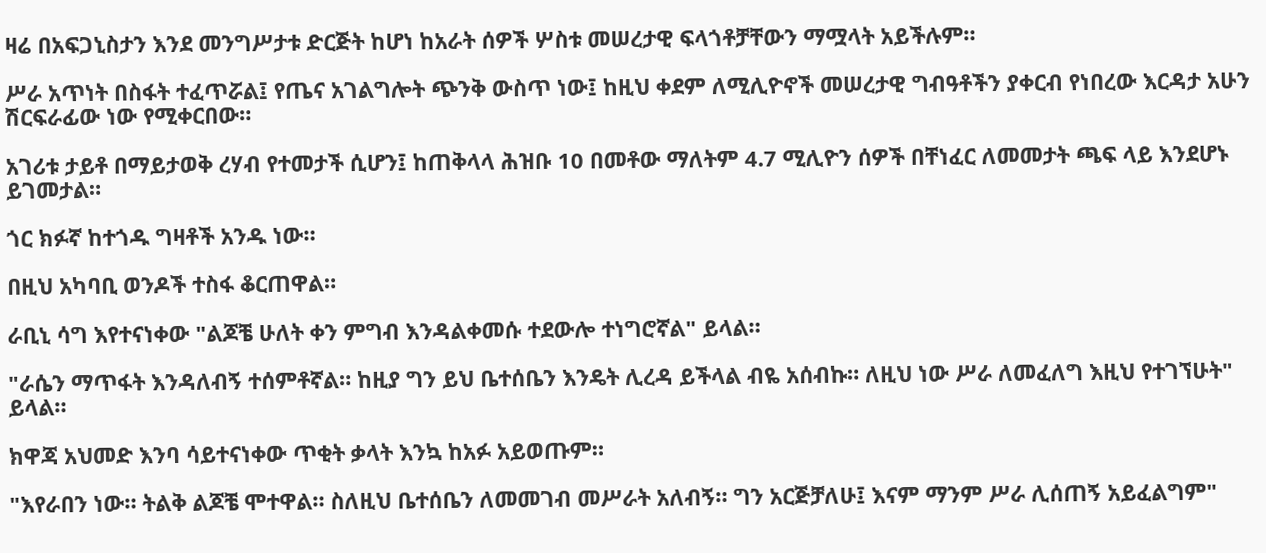ዛሬ በአፍጋኒስታን እንደ መንግሥታቱ ድርጅት ከሆነ ከአራት ሰዎች ሦስቱ መሠረታዊ ፍላጎቶቻቸውን ማሟላት አይችሉም።

ሥራ አጥነት በስፋት ተፈጥሯል፤ የጤና አገልግሎት ጭንቅ ውስጥ ነው፤ ከዚህ ቀደም ለሚሊዮኖች መሠረታዊ ግብዓቶችን ያቀርብ የነበረው እርዳታ አሁን ሽርፍራፊው ነው የሚቀርበው።

አገሪቱ ታይቶ በማይታወቅ ረሃብ የተመታች ሲሆን፤ ከጠቅላላ ሕዝቡ 10 በመቶው ማለትም 4.7 ሚሊዮን ሰዎች በቸነፈር ለመመታት ጫፍ ላይ እንደሆኑ ይገመታል።

ጎር ክፉኛ ከተጎዱ ግዛቶች አንዱ ነው።

በዚህ አካባቢ ወንዶች ተስፋ ቆርጠዋል።

ራቢኒ ሳግ እየተናነቀው "ልጆቼ ሁለት ቀን ምግብ እንዳልቀመሱ ተደውሎ ተነግሮኛል" ይላል።

"ራሴን ማጥፋት እንዳለብኝ ተሰምቶኛል። ከዚያ ግን ይህ ቤተሰቤን እንዴት ሊረዳ ይችላል ብዬ አሰብኩ። ለዚህ ነው ሥራ ለመፈለግ እዚህ የተገኘሁት" ይላል።

ክዋጃ አህመድ እንባ ሳይተናነቀው ጥቂት ቃላት እንኳ ከአፉ አይወጡም።

"እየራበን ነው። ትልቅ ልጆቼ ሞተዋል። ስለዚህ ቤተሰቤን ለመመገብ መሥራት አለብኝ። ግን አርጅቻለሁ፤ እናም ማንም ሥራ ሊሰጠኝ አይፈልግም"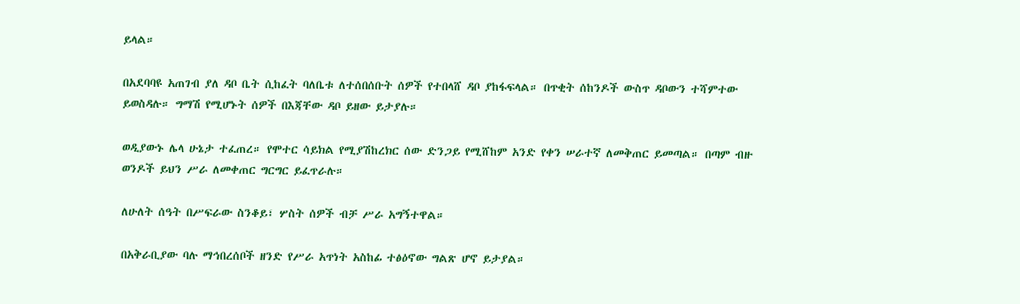ይላል።

በአደባባዩ አጠገብ ያለ ዳቦ ቤት ሲከፈት ባለቤቱ ለተሰበሰቡት ሰዎች የተበላሸ ዳቦ ያከፋፍላል። በጥቂት ሰከንዶች ውስጥ ዳቦውን ተሻምተው ይወስዳሉ። ግማሽ የሚሆኑት ሰዎች በእጃቸው ዳቦ ይዘው ይታያሉ።

ወዲያውኑ ሌላ ሁኔታ ተፈጠረ። የሞተር ሳይክል የሚያሽከረክር ሰው ድንጋይ የሚሸከም አንድ የቀን ሠራተኛ ለመቅጠር ይመጣል። በጣም ብዙ ወንዶች ይህን ሥራ ለመቀጠር ግርግር ይፈጥራሉ።

ለሁለት ሰዓት በሥፍራው ስንቆይ፣ ሦስት ሰዎች ብቻ ሥራ አግኝተዋል።

በአቅራቢያው ባሉ ማኅበረሰቦች ዘንድ የሥራ አጥነት አስከፊ ተፅዕኖው ግልጽ ሆኖ ይታያል።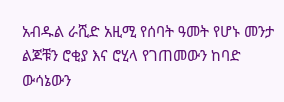አብዱል ራሺድ አዚሚ የሰባት ዓመት የሆኑ መንታ ልጆቹን ሮቂያ እና ሮሂላ የገጠመውን ከባድ ውሳኔውን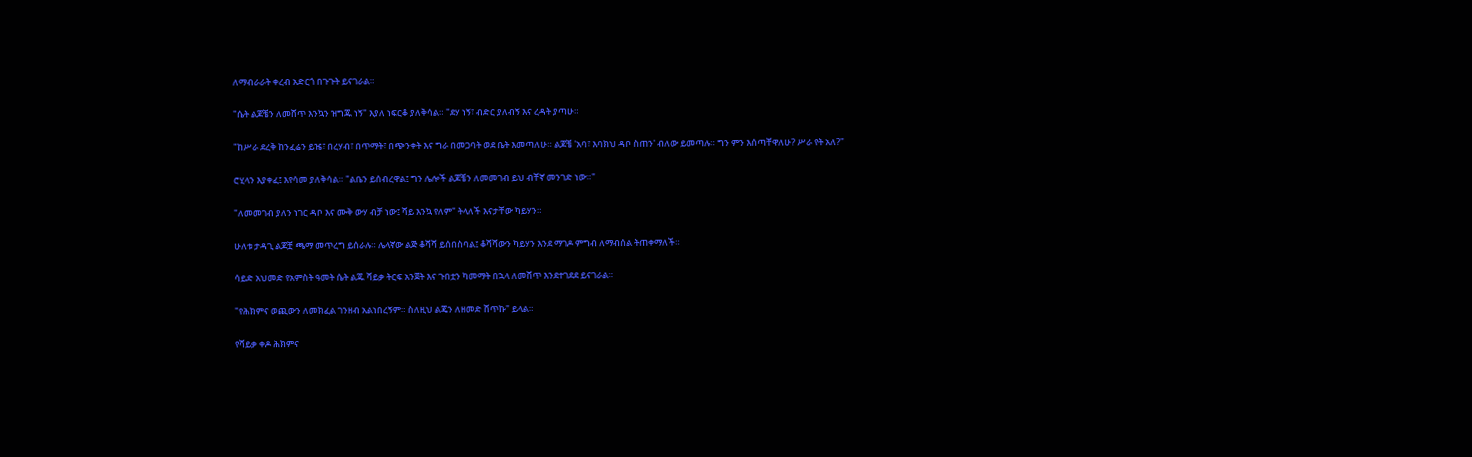ለማብራራት ቀረብ አድርጎ በጉጉት ይናገራል።

"ሴት ልጆቼን ለመሸጥ እንኳን ዝግጁ ነኝ" እያለ ነፍርቆ ያለቅሳል። "ደሃ ነኝ፣ ብድር ያለብኝ እና ረዳት ያጣሁ።

"ከሥራ ደረቅ ከንፈሬን ይዤ፣ በረሃብ፣ በጥማት፣ በጭንቀት እና ግራ በመጋባት ወደ ቤት እመጣለሁ። ልጆቼ 'አባ፣ እባክህ ዳቦ ስጠን' ብለው ይመጣሉ። ግን ምን እሰጣቸዋለሁ? ሥራ የት አለ?"

ሮሂላን እያቀፈ፤ እየሳመ ያለቅሳል። "ልቤን ይሰብረዋል፤ ግን ሌሎች ልጆቼን ለመመገብ ይህ ብቸኛ መንገድ ነው።"

"ለመመገብ ያለን ነገር ዳቦ እና ሙቅ ውሃ ብቻ ነው፤ ሻይ እንኳ የለም" ትላለች እናታቸው ካይሃን።

ሁለቱ ታዳጊ ልጆቿ ጫማ መጥረግ ይሰራሉ። ሌላኛው ልጅ ቆሻሻ ይሰበስባል፤ ቆሻሻውን ካይሃን እንደ ማገዶ ምግብ ለማብሰል ትጠቀማለች።

ሳይድ አህመድ የአምስት ዓመት ሴት ልጁ ሻይቃ ትርፍ አንጀት እና ጉበቷን ካመማት በኋላ ለመሸጥ እንደተገደደ ይናገራል።

"የሕክምና ወጪውን ለመክፈል ገንዘብ አልነበረኝም። ስለዚህ ልጄን ለዘመድ ሸጥኩ" ይላል።

የሻይቃ ቀዶ ሕክምና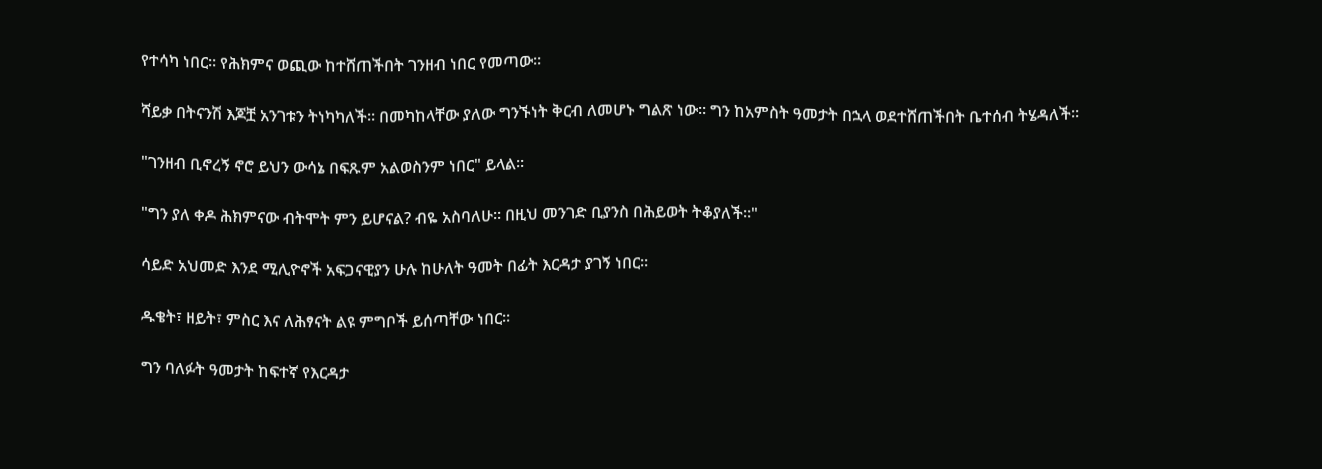የተሳካ ነበር። የሕክምና ወጪው ከተሸጠችበት ገንዘብ ነበር የመጣው።

ሻይቃ በትናንሽ እጆቿ አንገቱን ትነካካለች። በመካከላቸው ያለው ግንኙነት ቅርብ ለመሆኑ ግልጽ ነው። ግን ከአምስት ዓመታት በኋላ ወደተሸጠችበት ቤተሰብ ትሄዳለች።

"ገንዘብ ቢኖረኝ ኖሮ ይህን ውሳኔ በፍጹም አልወስንም ነበር" ይላል።

"ግን ያለ ቀዶ ሕክምናው ብትሞት ምን ይሆናል? ብዬ አስባለሁ። በዚህ መንገድ ቢያንስ በሕይወት ትቆያለች።"

ሳይድ አህመድ እንደ ሚሊዮኖች አፍጋናዊያን ሁሉ ከሁለት ዓመት በፊት እርዳታ ያገኝ ነበር።

ዱቄት፣ ዘይት፣ ምስር እና ለሕፃናት ልዩ ምግቦች ይሰጣቸው ነበር።

ግን ባለፉት ዓመታት ከፍተኛ የእርዳታ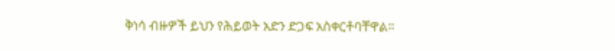ቅነሳ ብዙዎች ይህን የሕይወት አድን ድጋፍ አስቀርቶባቸዋል።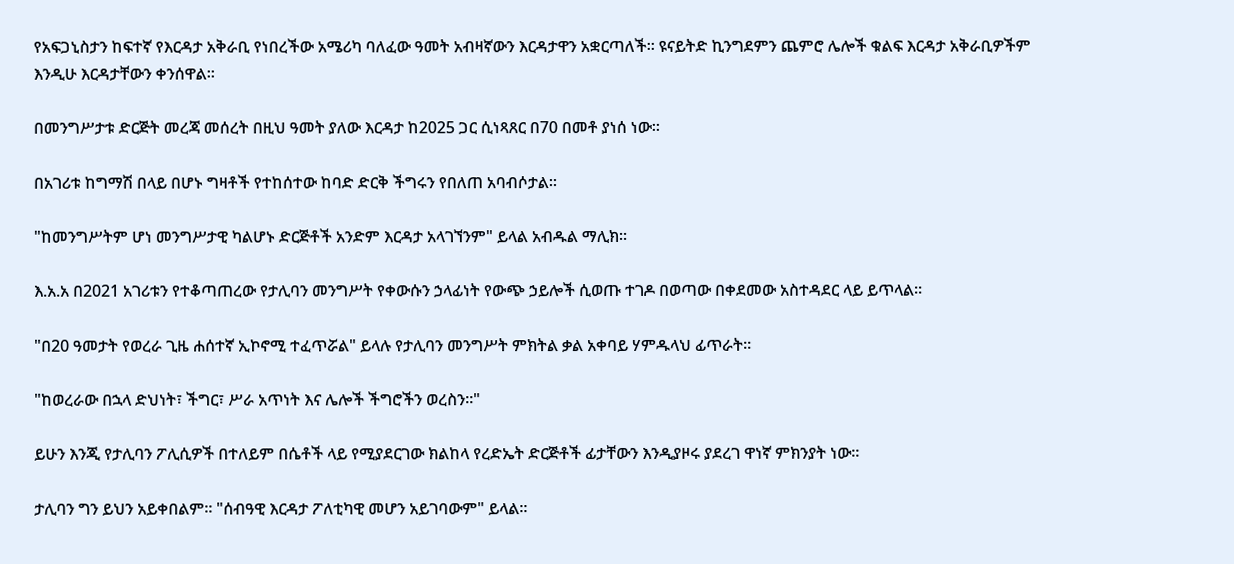የአፍጋኒስታን ከፍተኛ የእርዳታ አቅራቢ የነበረችው አሜሪካ ባለፈው ዓመት አብዛኛውን እርዳታዋን አቋርጣለች። ዩናይትድ ኪንግደምን ጨምሮ ሌሎች ቁልፍ እርዳታ አቅራቢዎችም እንዲሁ እርዳታቸውን ቀንሰዋል።

በመንግሥታቱ ድርጅት መረጃ መሰረት በዚህ ዓመት ያለው እርዳታ ከ2025 ጋር ሲነጻጸር በ70 በመቶ ያነሰ ነው።

በአገሪቱ ከግማሽ በላይ በሆኑ ግዛቶች የተከሰተው ከባድ ድርቅ ችግሩን የበለጠ አባብሶታል።

"ከመንግሥትም ሆነ መንግሥታዊ ካልሆኑ ድርጅቶች አንድም እርዳታ አላገኘንም" ይላል አብዱል ማሊክ።

እ.አ.አ በ2021 አገሪቱን የተቆጣጠረው የታሊባን መንግሥት የቀውሱን ኃላፊነት የውጭ ኃይሎች ሲወጡ ተገዶ በወጣው በቀደመው አስተዳደር ላይ ይጥላል።

"በ20 ዓመታት የወረራ ጊዜ ሐሰተኛ ኢኮኖሚ ተፈጥሯል" ይላሉ የታሊባን መንግሥት ምክትል ቃል አቀባይ ሃምዱላህ ፊጥራት።

"ከወረራው በኋላ ድህነት፣ ችግር፣ ሥራ አጥነት እና ሌሎች ችግሮችን ወረስን።"

ይሁን እንጂ የታሊባን ፖሊሲዎች በተለይም በሴቶች ላይ የሚያደርገው ክልከላ የረድኤት ድርጅቶች ፊታቸውን እንዲያዞሩ ያደረገ ዋነኛ ምክንያት ነው።

ታሊባን ግን ይህን አይቀበልም። "ሰብዓዊ እርዳታ ፖለቲካዊ መሆን አይገባውም" ይላል።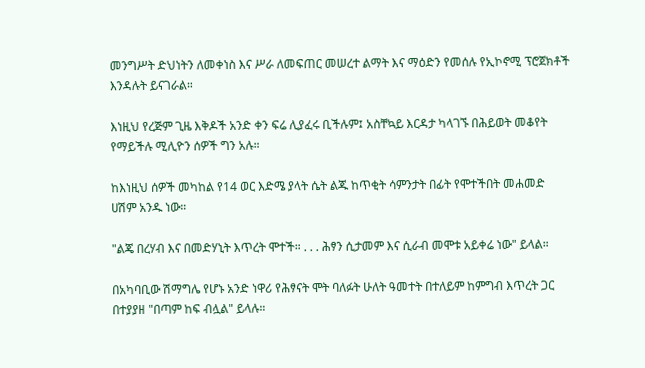መንግሥት ድህነትን ለመቀነስ እና ሥራ ለመፍጠር መሠረተ ልማት እና ማዕድን የመሰሉ የኢኮኖሚ ፕሮጀክቶች እንዳሉት ይናገራል።

እነዚህ የረጅም ጊዜ እቅዶች አንድ ቀን ፍሬ ሊያፈሩ ቢችሉም፤ አስቸኳይ እርዳታ ካላገኙ በሕይወት መቆየት የማይችሉ ሚሊዮን ሰዎች ግን አሉ።

ከእነዚህ ሰዎች መካከል የ14 ወር እድሜ ያላት ሴት ልጁ ከጥቂት ሳምንታት በፊት የሞተችበት መሐመድ ሀሽም አንዱ ነው።

"ልጄ በረሃብ እና በመድሃኒት እጥረት ሞተች። . . . ሕፃን ሲታመም እና ሲራብ መሞቱ አይቀሬ ነው" ይላል።

በአካባቢው ሽማግሌ የሆኑ አንድ ነዋሪ የሕፃናት ሞት ባለፉት ሁለት ዓመተት በተለይም ከምግብ እጥረት ጋር በተያያዘ "በጣም ከፍ ብሏል" ይላሉ።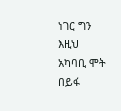ነገር ግን እዚህ አካባቢ ሞት በይፋ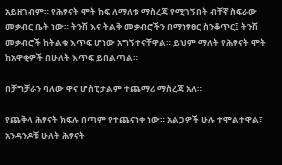አይዘገብም። የሕፃናት ሞት ከፍ ለማለቱ ማስረጃ የሚገኝበት ብቸኛ ስፍራው መቃብር ቤት ነው። ትንሽ እና ትልቅ መቃብሮችን በማነፃፀር ስንቆጥር፤ ትንሽ መቃብሮች ከትልቁ እጥፍ ሆነው አግኝተናቸዋል። ይህም ማለት የሕፃናት ሞት ከአዋቂዎች በሁለት እጥፍ ይበልጣል።

በቻግቻራን ባለው ዋና ሆስፒታልም ተጨማሪ ማስረጃ አለ።

የጨቅላ ሕፃናት ክፍሉ በጣም የተጨናነቀ ነው። አልጋዎች ሁሉ ተሞልተዋል፣ አንዳንዶቹ ሁለት ሕፃናት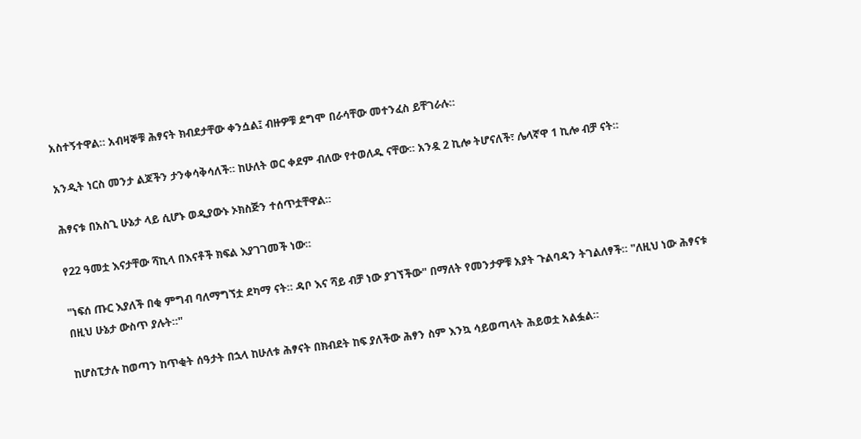አስተኝተዋል። አብዛኞቹ ሕፃናት ክብደታቸው ቀንሷል፤ ብዙዎቹ ደግሞ በራሳቸው መተንፈስ ይቸገራሉ።

አንዲት ነርስ መንታ ልጆችን ታንቀሳቅሳለች። ከሁለት ወር ቀደም ብለው የተወለዱ ናቸው። አንዷ 2 ኪሎ ትሆናለች፣ ሌላኛዋ 1 ኪሎ ብቻ ናት።

ሕፃናቱ በአስጊ ሁኔታ ላይ ሲሆኑ ወዲያውኑ ኦክስጅን ተሰጥቷቸዋል።

የ22 ዓመቷ እናታቸው ሻኪላ በእናቶች ክፍል እያገገመች ነው።

"ነፍሰ ጡር እያለች በቂ ምግብ ባለማግኘቷ ደካማ ናት። ዳቦ እና ሻይ ብቻ ነው ያገኘችው" በማለት የመንታዎቹ አያት ጉልባዳን ትገልለፃች። "ለዚህ ነው ሕፃናቱ በዚህ ሁኔታ ውስጥ ያሉት።"

ከሆስፒታሉ ከወጣን ከጥቂት ሰዓታት በኋላ ከሁለቱ ሕፃናት በክብደት ከፍ ያለችው ሕፃን ስም እንኳ ሳይወጣላት ሕይወቷ አልፏል።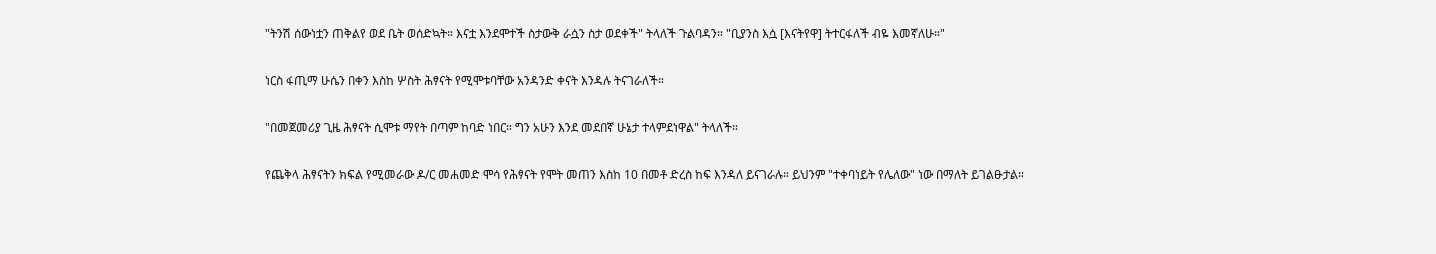"ትንሽ ሰውነቷን ጠቅልየ ወደ ቤት ወሰድኳት። እናቷ እንደሞተች ስታውቅ ራሷን ስታ ወደቀች" ትላለች ጉልባዳን። "ቢያንስ እሷ [እናትየዋ] ትተርፋለች ብዬ እመኛለሁ።"

ነርስ ፋጢማ ሁሴን በቀን እስከ ሦስት ሕፃናት የሚሞቱባቸው አንዳንድ ቀናት እንዳሉ ትናገራለች።

"በመጀመሪያ ጊዜ ሕፃናት ሲሞቱ ማየት በጣም ከባድ ነበር። ግን አሁን እንደ መደበኛ ሁኔታ ተላምደነዋል" ትላለች።

የጨቅላ ሕፃናትን ክፍል የሚመራው ዶ/ር መሐመድ ሞሳ የሕፃናት የሞት መጠን እስከ 10 በመቶ ድረስ ከፍ እንዳለ ይናገራሉ። ይህንም "ተቀባነይት የሌለው" ነው በማለት ይገልፁታል።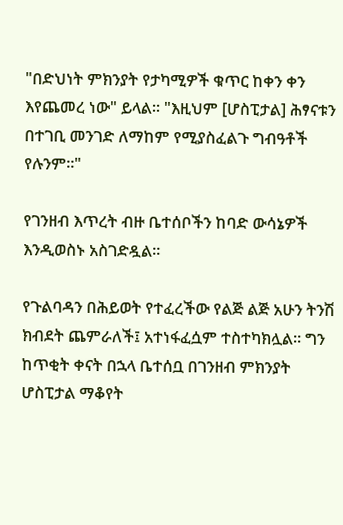"በድህነት ምክንያት የታካሚዎች ቁጥር ከቀን ቀን እየጨመረ ነው" ይላል። "እዚህም [ሆስፒታል] ሕፃናቱን በተገቢ መንገድ ለማከም የሚያስፈልጉ ግብዓቶች የሉንም።"

የገንዘብ እጥረት ብዙ ቤተሰቦችን ከባድ ውሳኔዎች እንዲወስኑ አስገድዷል።

የጉልባዳን በሕይወት የተፈረችው የልጅ ልጅ አሁን ትንሽ ክብደት ጨምራለች፤ አተነፋፈሷም ተስተካክሏል። ግን ከጥቂት ቀናት በኋላ ቤተሰቧ በገንዘብ ምክንያት ሆስፒታል ማቆየት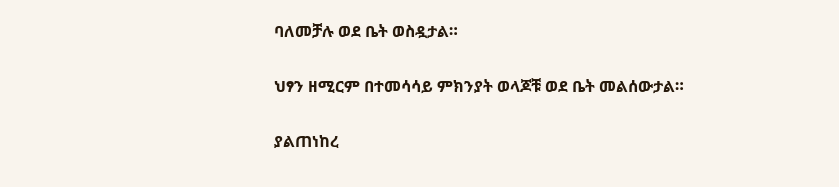ባለመቻሉ ወደ ቤት ወስዷታል።

ህፃን ዘሚርም በተመሳሳይ ምክንያት ወላጆቹ ወደ ቤት መልሰውታል።

ያልጠነከረ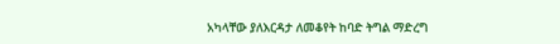አካላቸው ያለእርዳታ ለመቆየት ከባድ ትግል ማድረግ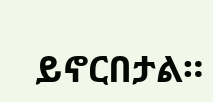ይኖርበታል።